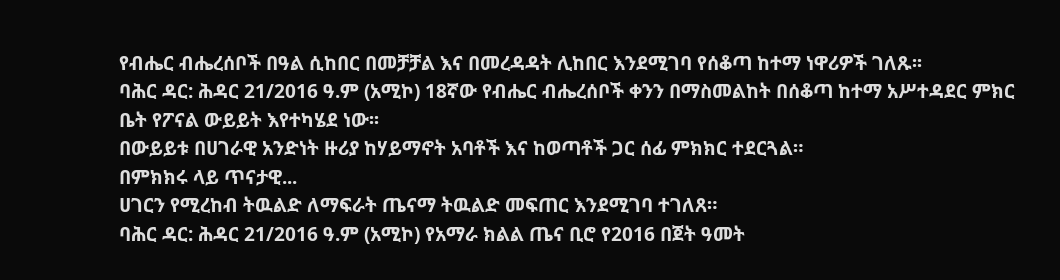የብሔር ብሔረሰቦች በዓል ሲከበር በመቻቻል እና በመረዳዳት ሊከበር እንደሚገባ የሰቆጣ ከተማ ነዋሪዎች ገለጹ፡፡
ባሕር ዳር: ሕዳር 21/2016 ዓ.ም (አሚኮ) 18ኛው የብሔር ብሔረሰቦች ቀንን በማስመልከት በሰቆጣ ከተማ አሥተዳደር ምክር ቤት የፖናል ውይይት እየተካሄደ ነው፡፡
በውይይቱ በሀገራዊ አንድነት ዙሪያ ከሃይማኖት አባቶች እና ከወጣቶች ጋር ሰፊ ምክክር ተደርጓል።
በምክክሩ ላይ ጥናታዊ...
ሀገርን የሚረከብ ትዉልድ ለማፍራት ጤናማ ትዉልድ መፍጠር እንደሚገባ ተገለጸ።
ባሕር ዳር: ሕዳር 21/2016 ዓ.ም (አሚኮ) የአማራ ክልል ጤና ቢሮ የ2016 በጀት ዓመት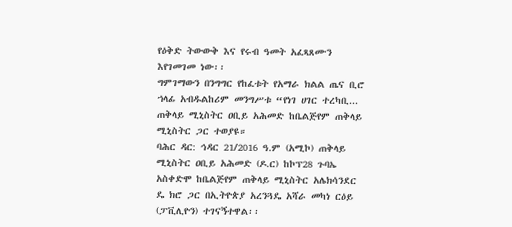የዕቅድ ትውውቅ እና የሩብ ዓመት አፈጻጸሙን እየገመገመ ነው፡፡
ግምገማውን በንግግር የከፈቱት የአማራ ክልል ጤና ቢሮ ኀላፊ አብዱልከሪም መንግሥቱ “የነገ ሀገር ተረካቢ...
ጠቅላይ ሚኒስትር ዐቢይ አሕመድ ከቤልጅየም ጠቅላይ ሚኒስትር ጋር ተወያዩ።
ባሕር ዳር: ኅዳር 21/2016 ዓ.ም (አሚኮ) ጠቅላይ ሚኒስትር ዐቢይ አሕመድ (ዶ.ር) ከኮፕ28 ጉባኤ አስቀድሞ ከቤልጅየም ጠቅላይ ሚኒስትር አሌክሳንደር ዴ ክሮ ጋር በኢትዮጵያ አረንጓዴ አሻራ መካነ ርዕይ (ፓቪሊዮን) ተገናኝተዋል፡፡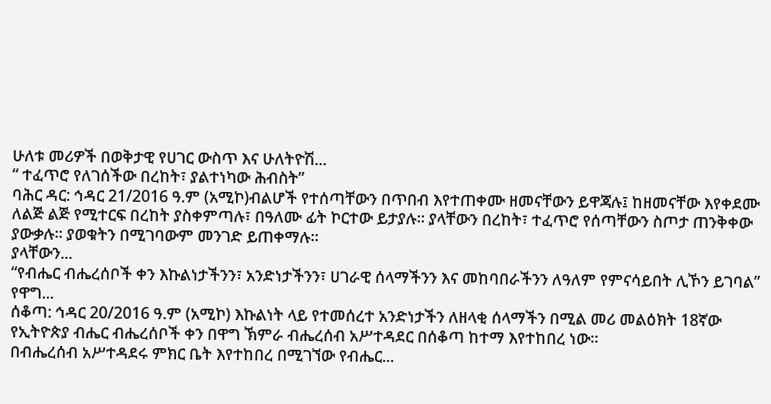ሁለቱ መሪዎች በወቅታዊ የሀገር ውስጥ እና ሁለትዮሽ...
“ ተፈጥሮ የለገሰችው በረከት፣ ያልተነካው ሕብስት”
ባሕር ዳር: ኅዳር 21/2016 ዓ.ም (አሚኮ)ብልሆች የተሰጣቸውን በጥበብ እየተጠቀሙ ዘመናቸውን ይዋጃሉ፤ ከዘመናቸው እየቀደሙ ለልጅ ልጅ የሚተርፍ በረከት ያስቀምጣሉ፣ በዓለሙ ፊት ኮርተው ይታያሉ፡፡ ያላቸውን በረከት፣ ተፈጥሮ የሰጣቸውን ስጦታ ጠንቅቀው ያውቃሉ፡፡ ያወቁትን በሚገባውም መንገድ ይጠቀማሉ፡፡
ያላቸውን...
“የብሔር ብሔረሰቦች ቀን እኩልነታችንን፣ አንድነታችንን፣ ሀገራዊ ሰላማችንን እና መከባበራችንን ለዓለም የምናሳይበት ሊኾን ይገባል” የዋግ...
ሰቆጣ: ኅዳር 20/2016 ዓ.ም (አሚኮ) እኩልነት ላይ የተመሰረተ አንድነታችን ለዘላቂ ሰላማችን በሚል መሪ መልዕክት 18ኛው የኢትዮጵያ ብሔር ብሔረሰቦች ቀን በዋግ ኽምራ ብሔረሰብ አሥተዳደር በሰቆጣ ከተማ እየተከበረ ነው።
በብሔረሰብ አሥተዳደሩ ምክር ቤት እየተከበረ በሚገኘው የብሔር...